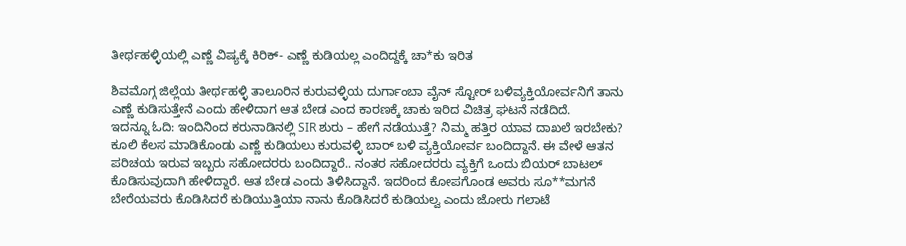ತೀರ್ಥಹಳ್ಳಿಯಲ್ಲಿ ಎಣ್ಣೆ ವಿಷ್ಯಕ್ಕೆ ಕಿರಿಕ್- ಎಣ್ಣೆ ಕುಡಿಯಲ್ಲ ಎಂದಿದ್ದಕ್ಕೆ ಚಾ*ಕು ಇರಿತ

ಶಿವಮೊಗ್ಗ ಜಿಲ್ಲೆಯ ತೀರ್ಥಹಳ್ಳಿ ತಾಲೂರಿನ ಕುರುವಳ್ಳಿಯ ದುರ್ಗಾಂಬಾ ವೈನ್ ಸ್ಟೋರ್ ಬಳಿವ್ಯಕ್ತಿಯೋರ್ವನಿಗೆ ತಾನು ಎಣ್ಣೆ ಕುಡಿಸುತ್ತೇನೆ ಎಂದು ಹೇಳಿದಾಗ ಆತ ಬೇಡ ಎಂದ ಕಾರಣಕ್ಕೆ ಚಾಕು ಇರಿದ ವಿಚಿತ್ರ ಘಟನೆ ನಡೆದಿದೆ.
ಇದನ್ನೂ ಓದಿ: ಇಂದಿನಿಂದ ಕರುನಾಡಿನಲ್ಲಿ SIR ಶುರು – ಹೇಗೆ ನಡೆಯುತ್ತೆ? ನಿಮ್ಮ ಹತ್ತಿರ ಯಾವ ದಾಖಲೆ ಇರಬೇಕು?
ಕೂಲಿ ಕೆಲಸ ಮಾಡಿಕೊಂಡು ಎಣ್ಣೆ ಕುಡಿಯಲು ಕುರುವಳ್ಳಿ ಬಾರ್ ಬಳಿ ವ್ಯಕ್ತಿಯೋರ್ವ ಬಂದಿದ್ದಾನೆ. ಈ ವೇಳೆ ಆತನ ಪರಿಚಯ ಇರುವ ಇಬ್ಬರು ಸಹೋದರರು ಬಂದಿದ್ದಾರೆ.. ನಂತರ ಸಹೋದರರು ವ್ಯಕ್ತಿಗೆ ಒಂದು ಬಿಯರ್ ಬಾಟಲ್ ಕೊಡಿಸುವುದಾಗಿ ಹೇಳಿದ್ದಾರೆ. ಆತ ಬೇಡ ಎಂದು ತಿಳಿಸಿದ್ದಾನೆ. ಇದರಿಂದ ಕೋಪಗೊಂಡ ಅವರು ಸೂ**ಮಗನೆ ಬೇರೆಯವರು ಕೊಡಿಸಿದರೆ ಕುಡಿಯುತ್ತಿಯಾ ನಾನು ಕೊಡಿಸಿದರೆ ಕುಡಿಯಲ್ವ ಎಂದು ಜೋರು ಗಲಾಟೆ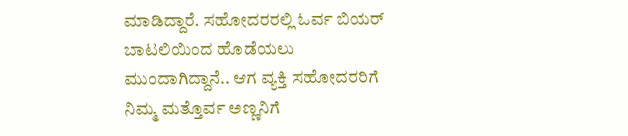ಮಾಡಿದ್ದಾರೆ. ಸಹೋದರರಲ್ಲಿ ಓರ್ವ ಬಿಯರ್ ಬಾಟಲಿಯಿಂದ ಹೊಡೆಯಲು ಮುಂದಾಗಿದ್ದಾನೆ.. ಆಗ ವ್ಯಕ್ತಿ ಸಹೋದರರಿಗೆ ನಿಮ್ಮ ಮತ್ತೊರ್ವ ಅಣ್ಣನಿಗೆ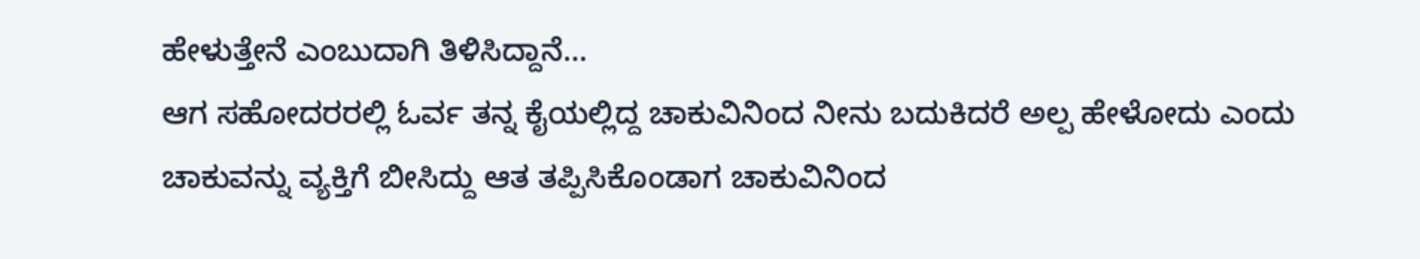ಹೇಳುತ್ತೇನೆ ಎಂಬುದಾಗಿ ತಿಳಿಸಿದ್ದಾನೆ…
ಆಗ ಸಹೋದರರಲ್ಲಿ ಓರ್ವ ತನ್ನ ಕೈಯಲ್ಲಿದ್ದ ಚಾಕುವಿನಿಂದ ನೀನು ಬದುಕಿದರೆ ಅಲ್ಪ ಹೇಳೋದು ಎಂದು ಚಾಕುವನ್ನು ವ್ಯಕ್ತಿಗೆ ಬೀಸಿದ್ದು ಆತ ತಪ್ಪಿಸಿಕೊಂಡಾಗ ಚಾಕುವಿನಿಂದ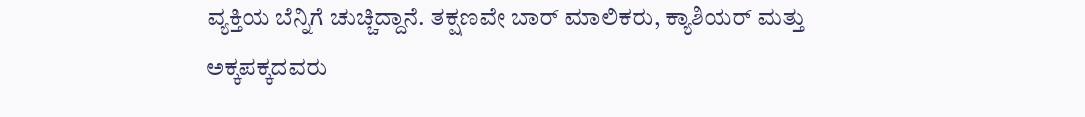ವ್ಯಕ್ತಿಯ ಬೆನ್ನಿಗೆ ಚುಚ್ಚಿದ್ದಾನೆ. ತಕ್ಷಣವೇ ಬಾರ್ ಮಾಲಿಕರು, ಕ್ಯಾಶಿಯರ್ ಮತ್ತು ಅಕ್ಕಪಕ್ಕದವರು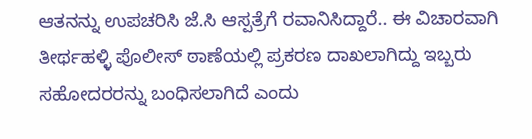ಆತನನ್ನು ಉಪಚರಿಸಿ ಜೆ.ಸಿ ಆಸ್ಪತ್ರೆಗೆ ರವಾನಿಸಿದ್ದಾರೆ.. ಈ ವಿಚಾರವಾಗಿ ತೀರ್ಥಹಳ್ಳಿ ಪೊಲೀಸ್ ಠಾಣೆಯಲ್ಲಿ ಪ್ರಕರಣ ದಾಖಲಾಗಿದ್ದು ಇಬ್ಬರು ಸಹೋದರರನ್ನು ಬಂಧಿಸಲಾಗಿದೆ ಎಂದು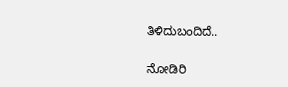ತಿಳಿದುಬಂದಿದೆ..

ನೋಡಿರಿ